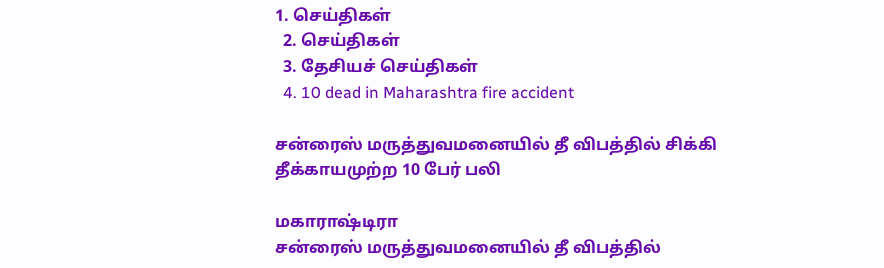1. செய்திகள்
  2. செய்திகள்
  3. தேசியச் செய்திகள்
  4. 10 dead in Maharashtra fire accident

சன்ரைஸ் மருத்துவமனையில் தீ விபத்தில் சிக்கி தீக்காயமுற்ற 10 பேர் பலி

மகாராஷ்டிரா
சன்ரைஸ் மருத்துவமனையில் தீ விபத்தில்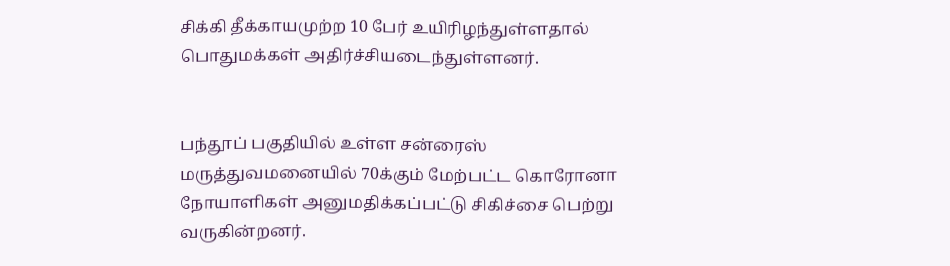சிக்கி தீக்காயமுற்ற 10 பேர் உயிரிழந்துள்ளதால் பொதுமக்கள் அதிர்ச்சியடைந்துள்ளனர்.


பந்தூப் பகுதியில் உள்ள சன்ரைஸ் மருத்துவமனையில் 70க்கும் மேற்பட்ட கொரோனா நோயாளிகள் அனுமதிக்கப்பட்டு சிகிச்சை பெற்று வருகின்றனர்.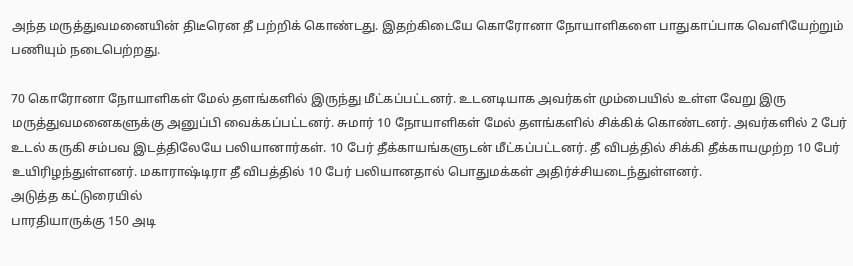அந்த மருத்துவமனையின் திடீரென தீ பற்றிக் கொண்டது. இதற்கிடையே கொரோனா நோயாளிகளை பாதுகாப்பாக வெளியேற்றும் பணியும் நடைபெற்றது.

70 கொரோனா நோயாளிகள் மேல் தளங்களில் இருந்து மீட்கப்பட்டனர். உடனடியாக அவர்கள் மும்பையில் உள்ள வேறு இரு மருத்துவமனைகளுக்கு அனுப்பி வைக்கப்பட்டனர். சுமார் 10 நோயாளிகள் மேல் தளங்களில் சிக்கிக் கொண்டனர். அவர்களில் 2 பேர் உடல் கருகி சம்பவ இடத்திலேயே பலியானார்கள். 10 பேர் தீக்காயங்களுடன் மீட்கப்பட்டனர். தீ விபத்தில் சிக்கி தீக்காயமுற்ற 10 பேர் உயிரிழந்துள்ளனர். மகாராஷ்டிரா தீ விபத்தில் 10 பேர் பலியானதால் பொதுமக்கள் அதிர்ச்சியடைந்துள்ளனர்.
அடுத்த கட்டுரையில்
பாரதியாருக்கு 150 அடி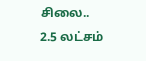சிலை.. 2.5 லட்சம்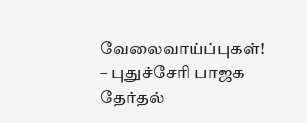வேலைவாய்ப்புகள்! – புதுச்சேரி பாஜக தேர்தல்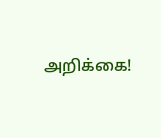அறிக்கை!